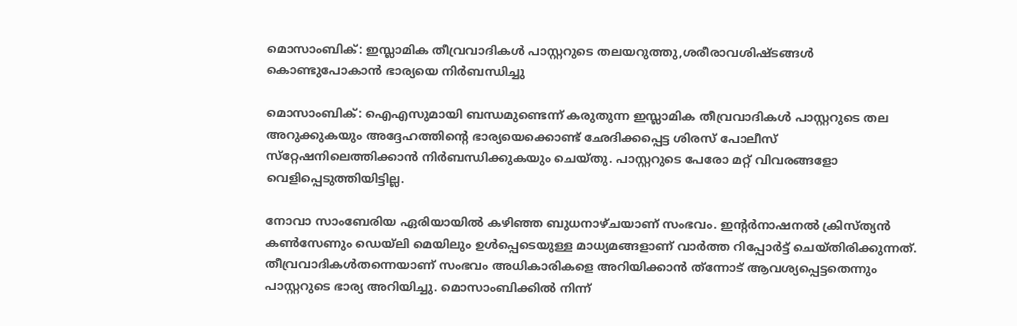മൊസാംബിക്: ഇസ്ലാമിക തീവ്രവാദികള്‍ പാസ്റ്ററുടെ തലയറുത്തു,ശരീരാവശിഷ്ടങ്ങള്‍ കൊണ്ടുപോകാന്‍ ഭാര്യയെ നിര്‍ബന്ധിച്ചു

മൊസാംബിക്: ഐഎസുമായി ബന്ധമുണ്ടെന്ന് കരുതുന്ന ഇസ്ലാമിക തീവ്രവാദികള്‍ പാസ്റ്ററുടെ തല അറുക്കുകയും അദ്ദേഹത്തിന്റെ ഭാര്യയെക്കൊണ്ട് ഛേദിക്കപ്പെട്ട ശിരസ് പോലീസ് സ്‌റ്റേഷനിലെത്തിക്കാന്‍ നിര്‍ബന്ധിക്കുകയും ചെയ്തു. പാസ്റ്ററുടെ പേരോ മറ്റ് വിവരങ്ങളോ വെളിപ്പെടുത്തിയിട്ടില്ല.

നോവാ സാംബേരിയ ഏരിയായില്‍ കഴിഞ്ഞ ബുധനാഴ്ചയാണ് സംഭവം. ഇന്റര്‍നാഷനല്‍ ക്രിസ്ത്യന്‍ കണ്‍സേണും ഡെയ്‌ലി മെയിലും ഉള്‍പ്പെടെയുള്ള മാധ്യമങ്ങളാണ് വാര്‍ത്ത റിപ്പോര്‍ട്ട് ചെയ്തിരിക്കുന്നത്. തീവ്രവാദികള്‍തന്നെയാണ് സംഭവം അധികാരികളെ അറിയിക്കാന്‍ ത്‌ന്നോട് ആവശ്യപ്പെട്ടതെന്നും പാസ്റ്ററുടെ ഭാര്യ അറിയിച്ചു. മൊസാംബിക്കില്‍ നിന്ന്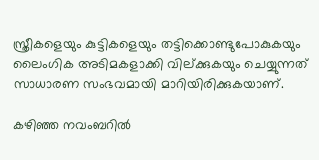സ്ത്രീകളെയും കുട്ടികളെയും തട്ടിക്കൊണ്ടുപോകുകയും ലൈംഗിക അടിമകളാക്കി വില്ക്കുകയും ചെയ്യുന്നത് സാധാരണ സംഭവമായി മാറിയിരിക്കുകയാണ്.

കഴിഞ്ഞ നവംബറില്‍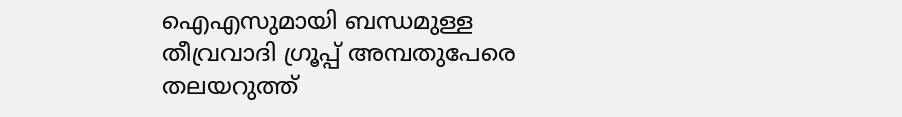ഐഎസുമായി ബന്ധമുള്ള തീവ്രവാദി ഗ്രൂപ്പ് അമ്പതുപേരെ തലയറുത്ത്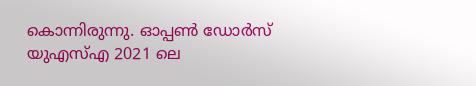കൊന്നിരുന്നു. ഓപ്പണ്‍ ഡോര്‍സ് യുഎസ്എ 2021 ലെ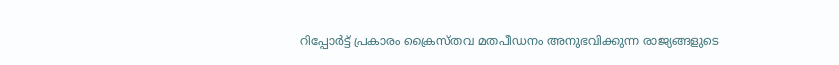റിപ്പോര്‍ട്ട് പ്രകാരം ക്രൈസ്തവ മതപീഡനം അനുഭവിക്കുന്ന രാജ്യങ്ങളുടെ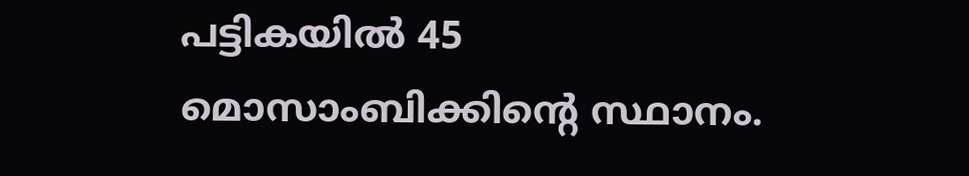പട്ടികയില്‍ 45 മൊസാംബിക്കിന്റെ സ്ഥാനം.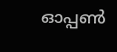ഓപ്പണ്‍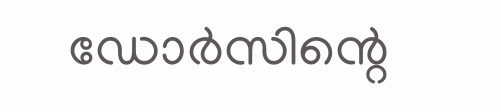ഡോര്‍സിന്റെ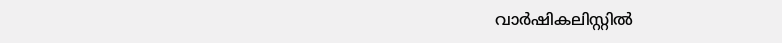വാര്‍ഷികലിസ്റ്റില്‍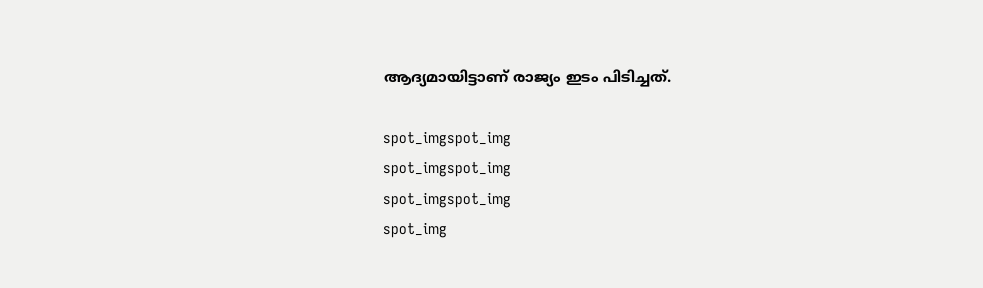ആദ്യമായിട്ടാണ് രാജ്യം ഇടം പിടിച്ചത്.

spot_imgspot_img
spot_imgspot_img
spot_imgspot_img
spot_img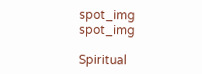spot_img
spot_img

Spiritual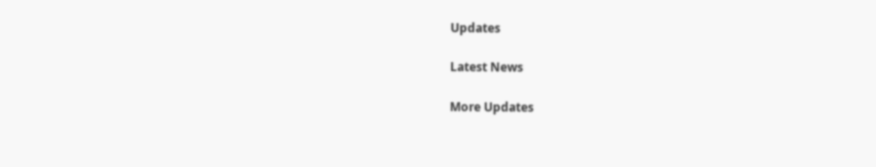Updates

Latest News

More Updates